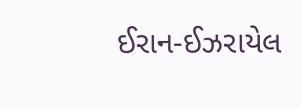ઈરાન-ઈઝરાયેલ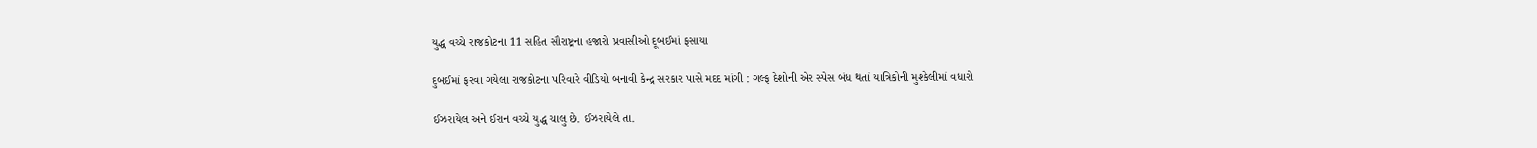યુદ્ધ વચ્ચે રાજકોટના 11 સહિત સૌરાષ્ટ્રના હજારો પ્રવાસીઓ દૂબઈમાં ફસાયા

દુબઈમાં ફરવા ગયેલા રાજકોટના પરિવારે વીડિયો બનાવી કેન્દ્ર સરકાર પાસે મદદ માંગી : ગલ્ફ દેશોની એર સ્પેસ બંધ થતાં યાત્રિકોની મુશ્કેલીમાં વધારો

ઈઝરાયેલ અને ઈરાન વચ્ચે યુદ્ધ ચાલુ છે. ઈઝરાયેલે તા.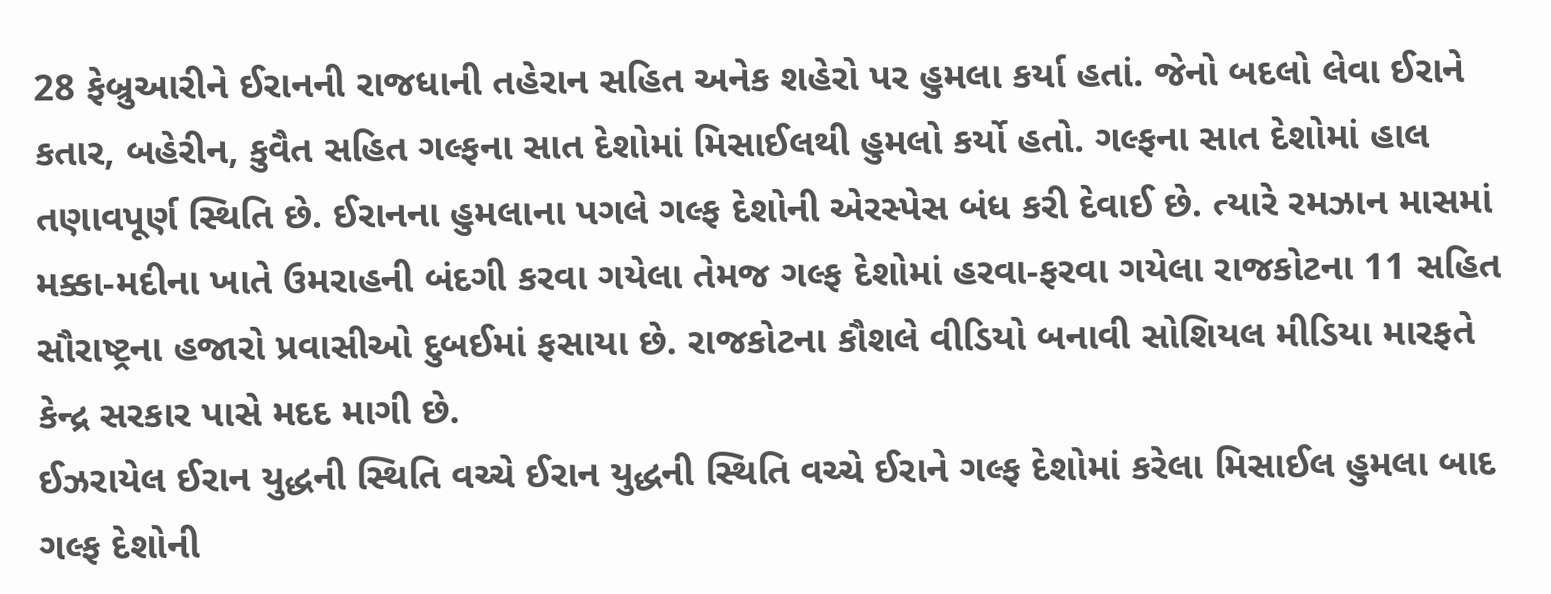28 ફેબ્રુઆરીને ઈરાનની રાજધાની તહેરાન સહિત અનેક શહેરો પર હુમલા કર્યા હતાં. જેનો બદલો લેવા ઈરાને કતાર, બહેરીન, કુવૈત સહિત ગલ્ફના સાત દેશોમાં મિસાઈલથી હુમલો કર્યો હતો. ગલ્ફના સાત દેશોમાં હાલ તણાવપૂર્ણ સ્થિતિ છે. ઈરાનના હુમલાના પગલે ગલ્ફ દેશોની એરસ્પેસ બંધ કરી દેવાઈ છે. ત્યારે રમઝાન માસમાં મક્કા-મદીના ખાતે ઉમરાહની બંદગી કરવા ગયેલા તેમજ ગલ્ફ દેશોમાં હરવા-ફરવા ગયેલા રાજકોટના 11 સહિત સૌરાષ્ટ્રના હજારો પ્રવાસીઓ દુબઈમાં ફસાયા છે. રાજકોટના કૌશલે વીડિયો બનાવી સોશિયલ મીડિયા મારફતે કેન્દ્ર સરકાર પાસે મદદ માગી છે.
ઈઝરાયેલ ઈરાન યુદ્ધની સ્થિતિ વચ્ચે ઈરાન યુદ્ધની સ્થિતિ વચ્ચે ઈરાને ગલ્ફ દેશોમાં કરેલા મિસાઈલ હુમલા બાદ ગલ્ફ દેશોની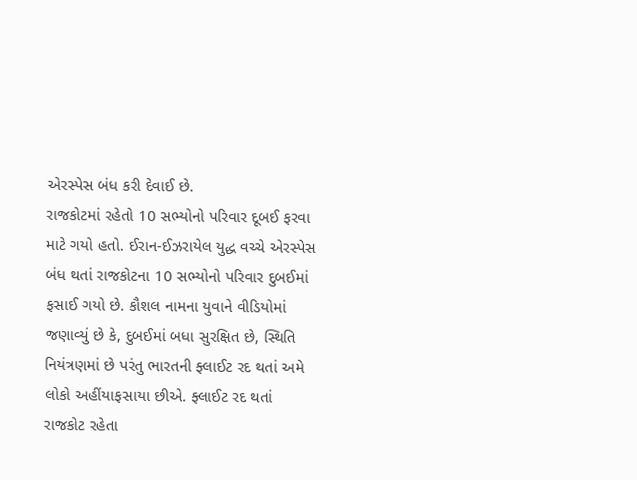એરસ્પેસ બંધ કરી દેવાઈ છે.
રાજકોટમાં રહેતો 10 સભ્યોનો પરિવાર દૂબઈ ફરવા માટે ગયો હતો. ઈરાન-ઈઝરાયેલ યુદ્ધ વચ્ચે એરસ્પેસ બંધ થતાં રાજકોટના 10 સભ્યોનો પરિવાર દુબઈમાં ફસાઈ ગયો છે. કૌશલ નામના યુવાને વીડિયોમાં જણાવ્યું છે કે, દુબઈમાં બધા સુરક્ષિત છે, સ્થિતિ નિયંત્રણમાં છે પરંતુ ભારતની ફ્લાઈટ રદ થતાં અમે લોકો અહીંયાફસાયા છીએ. ફ્લાઈટ રદ થતાં રાજકોટ રહેતા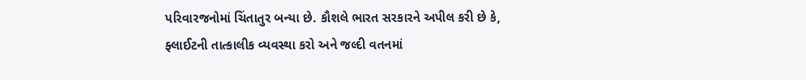પરિવારજનોમાં ચિંતાતુર બન્યા છે. કૌશલે ભારત સરકારને અપીલ કરી છે કે, ફ્લાઈટની તાત્કાલીક વ્યવસ્થા કરો અને જલ્દી વતનમાં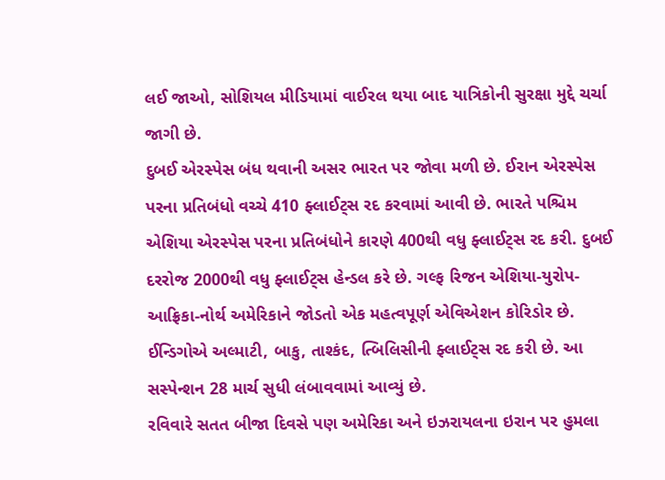લઈ જાઓ, સોશિયલ મીડિયામાં વાઈરલ થયા બાદ યાત્રિકોની સુરક્ષા મુદ્દે ચર્ચા જાગી છે.
દુબઈ એરસ્પેસ બંધ થવાની અસર ભારત પર જોવા મળી છે. ઈરાન એરસ્પેસ પરના પ્રતિબંધો વચ્ચે 410 ફ્લાઈટ્સ રદ કરવામાં આવી છે. ભારતે પશ્ચિમ એશિયા એરસ્પેસ પરના પ્રતિબંધોને કારણે 400થી વધુ ફ્લાઈટ્સ રદ કરી. દુબઈ દરરોજ 2000થી વધુ ફ્લાઈટ્સ હેન્ડલ કરે છે. ગલ્ફ રિજન એશિયા-યુરોપ-આફ્રિકા-નોર્થ અમેરિકાને જોડતો એક મહત્વપૂર્ણ એવિએશન કોરિડોર છે. ઈન્ડિગોએ અલ્માટી, બાકુ, તાશ્કંદ, ત્બિલિસીની ફ્લાઈટ્સ રદ કરી છે. આ સસ્પેન્શન 28 માર્ચ સુધી લંબાવવામાં આવ્યું છે.
રવિવારે સતત બીજા દિવસે પણ અમેરિકા અને ઇઝરાયલના ઇરાન પર હુમલા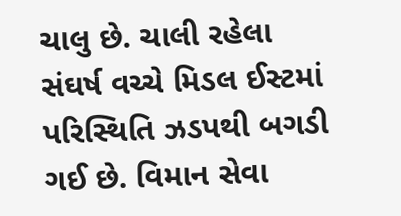ચાલુ છે. ચાલી રહેલા સંઘર્ષ વચ્ચે મિડલ ઈસ્ટમાં પરિસ્થિતિ ઝડપથી બગડી ગઈ છે. વિમાન સેવા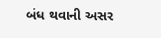બંધ થવાની અસર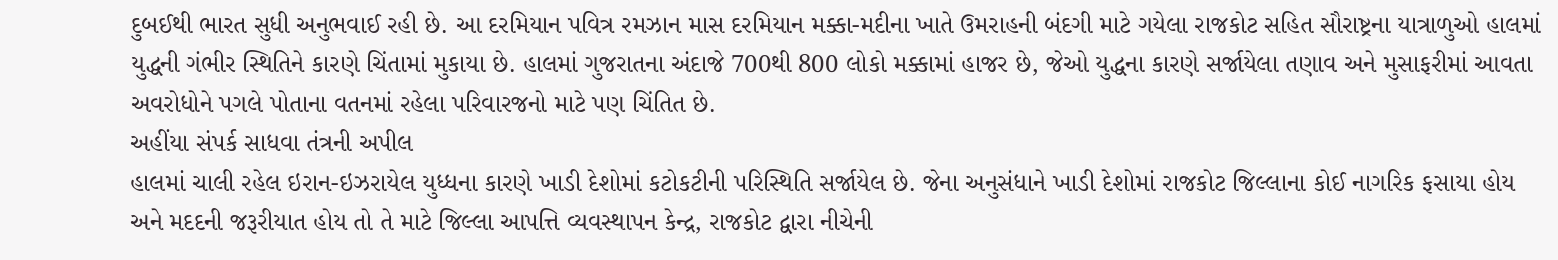દુબઈથી ભારત સુધી અનુભવાઈ રહી છે. આ દરમિયાન પવિત્ર રમઝાન માસ દરમિયાન મક્કા-મદીના ખાતે ઉમરાહની બંદગી માટે ગયેલા રાજકોટ સહિત સૌરાષ્ટ્રના યાત્રાળુઓ હાલમાં યુદ્ધની ગંભીર સ્થિતિને કારણે ચિંતામાં મુકાયા છે. હાલમાં ગુજરાતના અંદાજે 700થી 800 લોકો મક્કામાં હાજર છે, જેઓ યુદ્ધના કારણે સર્જાયેલા તણાવ અને મુસાફરીમાં આવતા અવરોધોને પગલે પોતાના વતનમાં રહેલા પરિવારજનો માટે પણ ચિંતિત છે.
અહીંયા સંપર્ક સાધવા તંત્રની અપીલ
હાલમાં ચાલી રહેલ ઇરાન-ઇઝરાયેલ યુધ્ધના કારણે ખાડી દેશોમાં કટોકટીની પરિસ્થિતિ સર્જાયેલ છે. જેના અનુસંધાને ખાડી દેશોમાં રાજકોટ જિલ્લાના કોઈ નાગરિક ફસાયા હોય અને મદદની જરૂરીયાત હોય તો તે માટે જિલ્લા આપત્તિ વ્યવસ્થાપન કેન્દ્ર, રાજકોટ દ્વારા નીચેની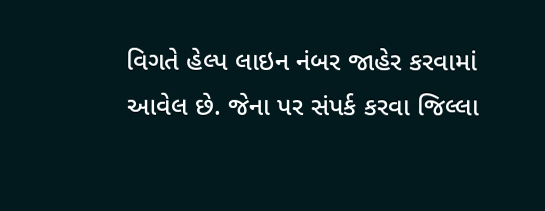વિગતે હેલ્પ લાઇન નંબર જાહેર કરવામાં આવેલ છે. જેના પર સંપર્ક કરવા જિલ્લા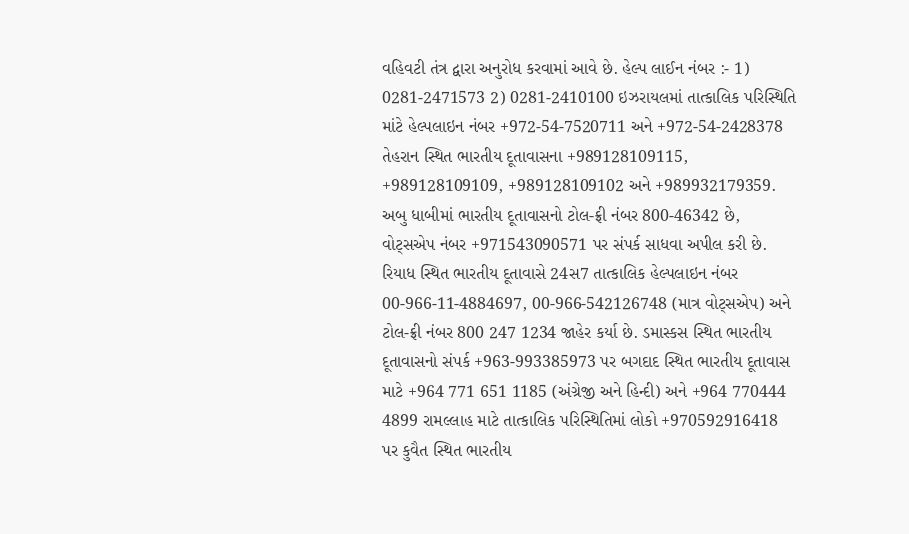વહિવટી તંત્ર દ્વારા અનુરોધ કરવામાં આવે છે. હેલ્પ લાઈન નંબર :- 1) 0281-2471573 2) 0281-2410100 ઇઝરાયલમાં તાત્કાલિક પરિસ્થિતિ માંટે હેલ્પલાઇન નંબર +972-54-7520711 અને +972-54-2428378 તેહરાન સ્થિત ભારતીય દૂતાવાસના +989128109115, +989128109109, +989128109102 અને +989932179359. અબુ ધાબીમાં ભારતીય દૂતાવાસનો ટોલ-ફ્રી નંબર 800-46342 છે, વોટ્સએપ નંબર +971543090571 પર સંપર્ક સાધવા અપીલ કરી છે. રિયાધ સ્થિત ભારતીય દૂતાવાસે 24સ7 તાત્કાલિક હેલ્પલાઇન નંબર 00-966-11-4884697, 00-966-542126748 (માત્ર વોટ્સએપ) અને ટોલ-ફ્રી નંબર 800 247 1234 જાહેર કર્યા છે. ડમાસ્કસ સ્થિત ભારતીય દૂતાવાસનો સંપર્ક +963-993385973 પર બગદાદ સ્થિત ભારતીય દૂતાવાસ માટે +964 771 651 1185 (અંગ્રેજી અને હિન્દી) અને +964 770444 4899 રામલ્લાહ માટે તાત્કાલિક પરિસ્થિતિમાં લોકો +970592916418 પર કુવૈત સ્થિત ભારતીય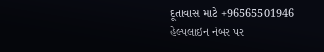દૂતાવાસ માટે +96565501946 હેલ્પલાઇન નંબર પર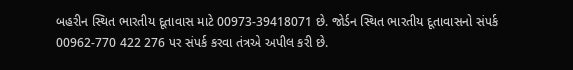બહરીન સ્થિત ભારતીય દૂતાવાસ માટે 00973-39418071 છે. જોર્ડન સ્થિત ભારતીય દૂતાવાસનો સંપર્ક 00962-770 422 276 પર સંપર્ક કરવા તંત્રએ અપીલ કરી છે.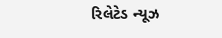રિલેટેડ ન્યૂઝ